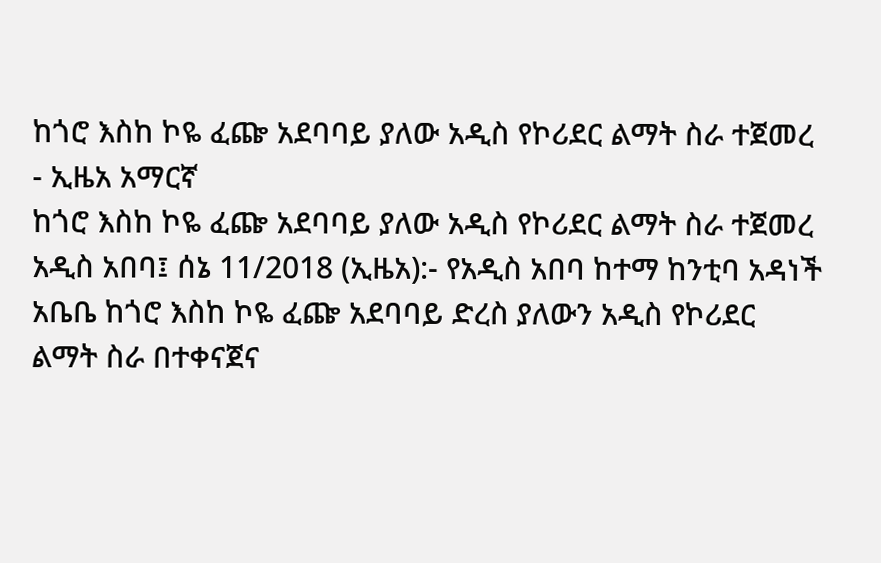ከጎሮ እስከ ኮዬ ፈጬ አደባባይ ያለው አዲስ የኮሪደር ልማት ስራ ተጀመረ - ኢዜአ አማርኛ
ከጎሮ እስከ ኮዬ ፈጬ አደባባይ ያለው አዲስ የኮሪደር ልማት ስራ ተጀመረ
አዲስ አበባ፤ ሰኔ 11/2018 (ኢዜአ):- የአዲስ አበባ ከተማ ከንቲባ አዳነች አቤቤ ከጎሮ እስከ ኮዬ ፈጬ አደባባይ ድረስ ያለውን አዲስ የኮሪደር ልማት ስራ በተቀናጀና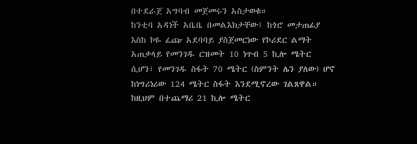በተደራጀ አግባብ መጀመሩን አስታወቁ።
ከንቲባ አዳነች አቤቤ በመልእክታቸው፤ ከጎሮ መታጠፊያ እስከ ኮዬ ፈጬ አደባባይ ያስጀመርነው የኮሪደር ልማት አጠቃላይ የመንገዱ ርዝመት 10 ነጥብ 5 ኪሎ ሜትር ሲሆን፣ የመንገዱ ስፋት 70 ሜትር (ስምንት ሌን ያለው) ሆኖ ከነግሪነሪው 124 ሜትር ስፋት እንደሚኖረው ገልጸዋል።
ከዚህም በተጨማሪ 21 ኪሎ ሜትር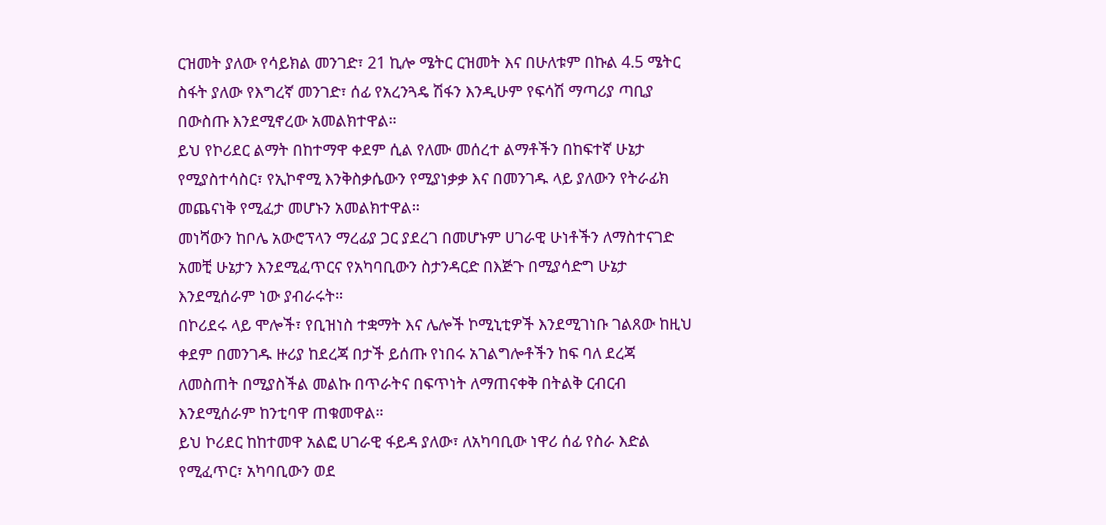ርዝመት ያለው የሳይክል መንገድ፣ 21 ኪሎ ሜትር ርዝመት እና በሁለቱም በኩል 4.5 ሜትር ስፋት ያለው የእግረኛ መንገድ፣ ሰፊ የአረንጓዴ ሽፋን እንዲሁም የፍሳሽ ማጣሪያ ጣቢያ በውስጡ እንደሚኖረው አመልክተዋል።
ይህ የኮሪደር ልማት በከተማዋ ቀደም ሲል የለሙ መሰረተ ልማቶችን በከፍተኛ ሁኔታ የሚያስተሳስር፣ የኢኮኖሚ እንቅስቃሴውን የሚያነቃቃ እና በመንገዱ ላይ ያለውን የትራፊክ መጨናነቅ የሚፈታ መሆኑን አመልክተዋል።
መነሻውን ከቦሌ አውሮፕላን ማረፊያ ጋር ያደረገ በመሆኑም ሀገራዊ ሁነቶችን ለማስተናገድ አመቺ ሁኔታን እንደሚፈጥርና የአካባቢውን ስታንዳርድ በእጅጉ በሚያሳድግ ሁኔታ እንደሚሰራም ነው ያብራሩት።
በኮሪደሩ ላይ ሞሎች፣ የቢዝነስ ተቋማት እና ሌሎች ኮሚኒቲዎች እንደሚገነቡ ገልጸው ከዚህ ቀደም በመንገዱ ዙሪያ ከደረጃ በታች ይሰጡ የነበሩ አገልግሎቶችን ከፍ ባለ ደረጃ ለመስጠት በሚያስችል መልኩ በጥራትና በፍጥነት ለማጠናቀቅ በትልቅ ርብርብ እንደሚሰራም ከንቲባዋ ጠቁመዋል።
ይህ ኮሪደር ከከተመዋ አልፎ ሀገራዊ ፋይዳ ያለው፣ ለአካባቢው ነዋሪ ሰፊ የስራ እድል የሚፈጥር፣ አካባቢውን ወደ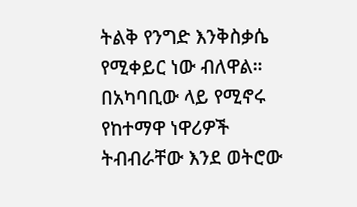ትልቅ የንግድ እንቅስቃሴ የሚቀይር ነው ብለዋል።
በአካባቢው ላይ የሚኖሩ የከተማዋ ነዋሪዎች ትብብራቸው እንደ ወትሮው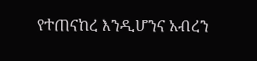የተጠናከረ እንዲሆንና አብረን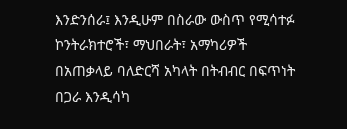እንድንሰራ፤ እንዲሁም በስራው ውስጥ የሚሳተፉ ኮንትራክተሮች፣ ማህበራት፣ አማካሪዎች በአጠቃላይ ባለድርሻ አካላት በትብብር በፍጥነት በጋራ እንዲሳካ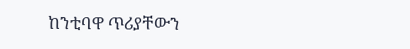ከንቲባዋ ጥሪያቸውን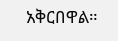አቅርበዋል።